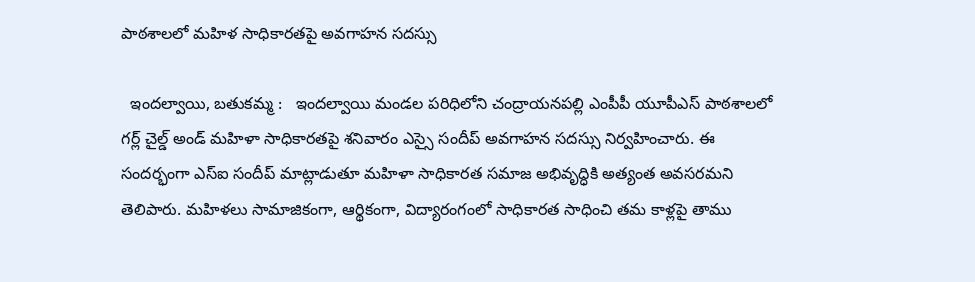పాఠశాలలో మహిళ సాధికారతపై అవగాహన సదస్సు

  ఇందల్వాయి, బతుకమ్మ :   ఇందల్వాయి మండల పరిధిలోని చంద్రాయనపల్లి ఎంపీపీ యూపీఎస్ పాఠశాలలో గర్ల్ చైల్డ్ అండ్ మహిళా సాధికారతపై శనివారం ఎస్సై సందీప్ అవగాహన సదస్సు నిర్వహించారు. ఈ సందర్భంగా ఎస్‌ఐ సందీప్ మాట్లాడుతూ మహిళా సాధికారత సమాజ అభివృద్ధికి అత్యంత అవసరమని తెలిపారు. మహిళలు సామాజికంగా, ఆర్థికంగా, విద్యారంగంలో సాధికారత సాధించి తమ కాళ్లపై తాము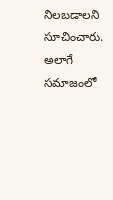నిలబడాలని సూచించారు. అలాగే సమాజంలో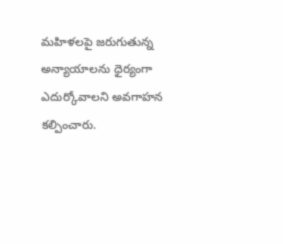మహిళలపై జరుగుతున్న అన్యాయాలను ధైర్యంగా ఎదుర్కోవాలని అవగాహన కల్పించారు.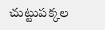చుట్టుపక్కల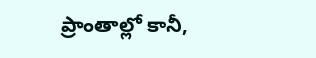ప్రాంతాల్లో కానీ,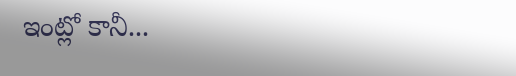ఇంట్లో కానీ...